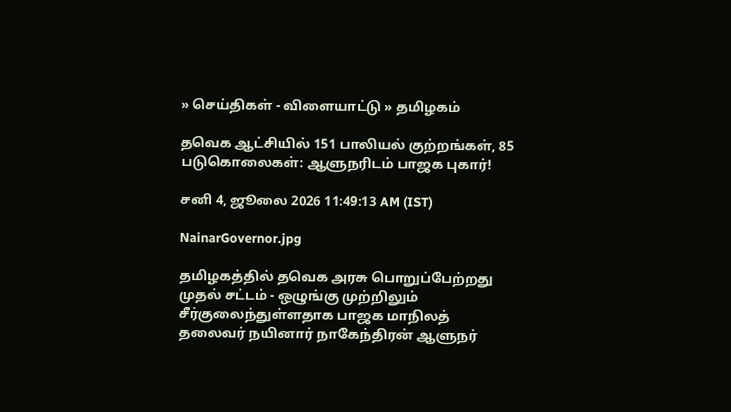» செய்திகள் - விளையாட்டு » தமிழகம்

தவெக ஆட்சியில் 151 பாலியல் குற்றங்கள், 85 படுகொலைகள்: ஆளுநரிடம் பாஜக புகார்!

சனி 4, ஜூலை 2026 11:49:13 AM (IST)

NainarGovernor.jpg

தமிழகத்தில் தவெக அரசு பொறுப்பேற்றது முதல் சட்டம் - ஒழுங்கு முற்றிலும் சீர்குலைந்துள்ளதாக பாஜக மாநிலத் தலைவர் நயினார் நாகேந்திரன் ஆளுநர்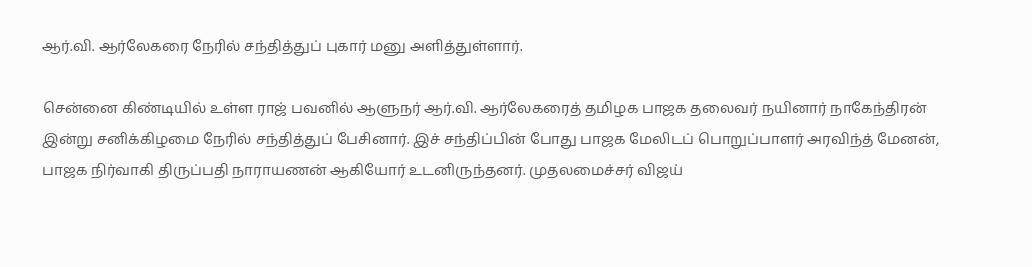ஆர்.வி. ஆர்லேகரை நேரில் சந்தித்துப் புகார் மனு அளித்துள்ளார்.

சென்னை கிண்டியில் உள்ள ராஜ் பவனில் ஆளுநர் ஆர்.வி. ஆர்லேகரைத் தமிழக பாஜக தலைவர் நயினார் நாகேந்திரன் இன்று சனிக்கிழமை நேரில் சந்தித்துப் பேசினார். இச் சந்திப்பின் போது பாஜக மேலிடப் பொறுப்பாளர் அரவிந்த் மேனன், பாஜக நிர்வாகி திருப்பதி நாராயணன் ஆகியோர் உடனிருந்தனர். முதலமைச்சர் விஜய்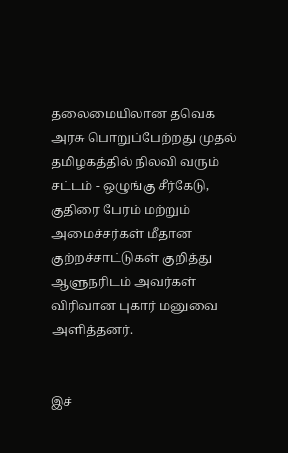தலைமையிலான தவெக அரசு பொறுப்பேற்றது முதல் தமிழகத்தில் நிலவி வரும் சட்டம் - ஒழுங்கு சீர்கேடு, குதிரை பேரம் மற்றும் அமைச்சர்கள் மீதான குற்றச்சாட்டுகள் குறித்து ஆளுநரிடம் அவர்கள் விரிவான புகார் மனுவை அளித்தனர்.


இச்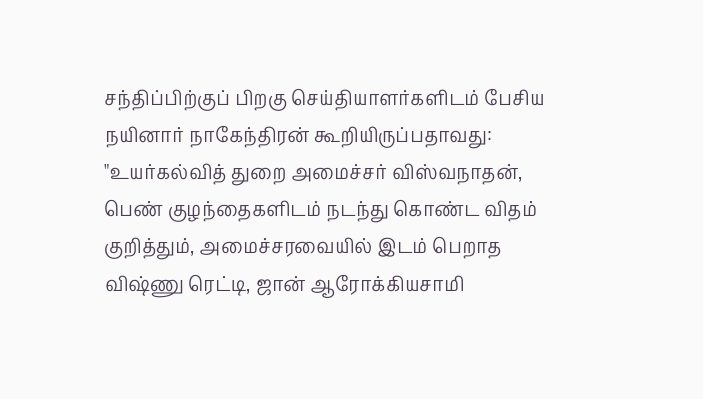சந்திப்பிற்குப் பிறகு செய்தியாளர்களிடம் பேசிய நயினார் நாகேந்திரன் கூறியிருப்பதாவது: "உயர்கல்வித் துறை அமைச்சர் விஸ்வநாதன், பெண் குழந்தைகளிடம் நடந்து கொண்ட விதம் குறித்தும், அமைச்சரவையில் இடம் பெறாத விஷ்ணு ரெட்டி, ஜான் ஆரோக்கியசாமி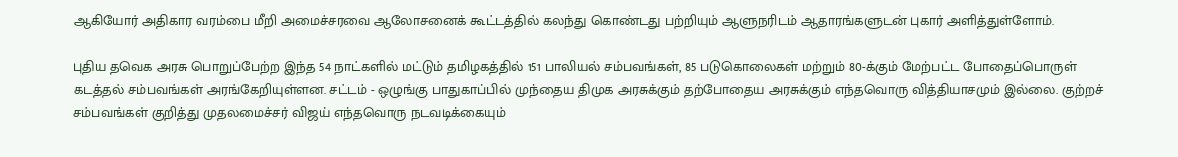ஆகியோர் அதிகார வரம்பை மீறி அமைச்சரவை ஆலோசனைக் கூட்டத்தில் கலந்து கொண்டது பற்றியும் ஆளுநரிடம் ஆதாரங்களுடன் புகார் அளித்துள்ளோம்.

புதிய தவெக அரசு பொறுப்பேற்ற இந்த 54 நாட்களில் மட்டும் தமிழகத்தில் 151 பாலியல் சம்பவங்கள், 85 படுகொலைகள் மற்றும் 80-க்கும் மேற்பட்ட போதைப்பொருள் கடத்தல் சம்பவங்கள் அரங்கேறியுள்ளன. சட்டம் - ஒழுங்கு பாதுகாப்பில் முந்தைய திமுக அரசுக்கும் தற்போதைய அரசுக்கும் எந்தவொரு வித்தியாசமும் இல்லை. குற்றச் சம்பவங்கள் குறித்து முதலமைச்சர் விஜய் எந்தவொரு நடவடிக்கையும்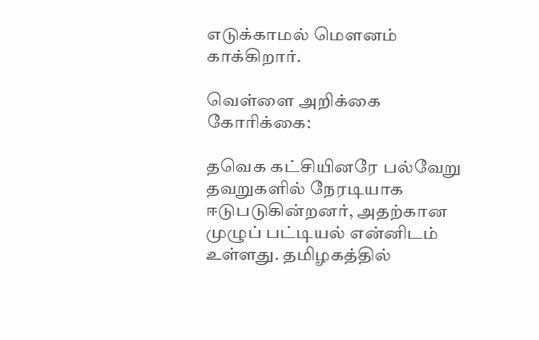எடுக்காமல் மௌனம் காக்கிறார்.

வெள்ளை அறிக்கை கோரிக்கை:

தவெக கட்சியினரே பல்வேறு தவறுகளில் நேரடியாக ஈடுபடுகின்றனர், அதற்கான முழுப் பட்டியல் என்னிடம் உள்ளது. தமிழகத்தில்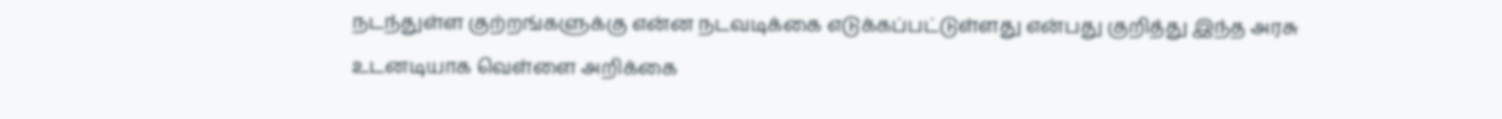நடந்துள்ள குற்றங்களுக்கு என்ன நடவடிக்கை எடுக்கப்பட்டுள்ளது என்பது குறித்து இந்த அரசு உடனடியாக வெள்ளை அறிக்கை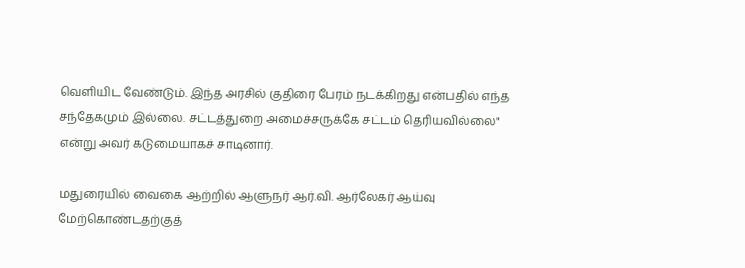வெளியிட வேண்டும். இந்த அரசில் குதிரை பேரம் நடக்கிறது என்பதில் எந்த சந்தேகமும் இல்லை. சட்டத்துறை அமைச்சருக்கே சட்டம் தெரியவில்லை" என்று அவர் கடுமையாகச் சாடினார்.

மதுரையில் வைகை ஆற்றில் ஆளுநர் ஆர்.வி. ஆர்லேகர் ஆய்வு மேற்கொண்டதற்குத்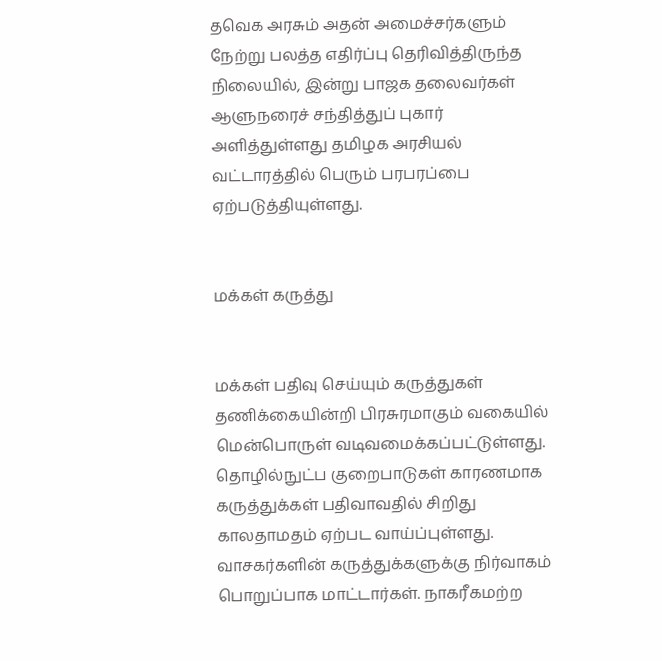தவெக அரசும் அதன் அமைச்சர்களும் நேற்று பலத்த எதிர்ப்பு தெரிவித்திருந்த நிலையில், இன்று பாஜக தலைவர்கள் ஆளுநரைச் சந்தித்துப் புகார் அளித்துள்ளது தமிழக அரசியல் வட்டாரத்தில் பெரும் பரபரப்பை ஏற்படுத்தியுள்ளது.


மக்கள் கருத்து


மக்கள் பதிவு செய்யும் கருத்துகள் தணிக்கையின்றி பிரசுரமாகும் வகையில் மென்பொருள் வடிவமைக்கப்பட்டுள்ளது. தொழில்நுட்ப குறைபாடுகள் காரணமாக கருத்துக்கள் பதிவாவதில் சிறிது காலதாமதம் ஏற்பட வாய்ப்புள்ளது. வாசகர்களின் கருத்துக்களுக்கு நிர்வாகம் பொறுப்பாக மாட்டார்கள். நாகரீகமற்ற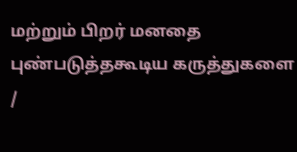மற்றும் பிறர் மனதை புண்படுத்தகூடிய கருத்துகளை /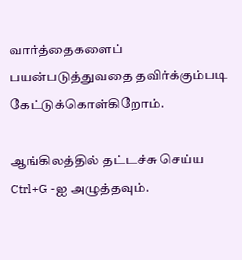வார்த்தைகளைப் பயன்படுத்துவதை தவிர்க்கும்படி கேட்டுக்கொள்கிறோம்.

ஆங்கிலத்தில் தட்டச்சு செய்ய Ctrl+G -ஐ அழுத்தவும்.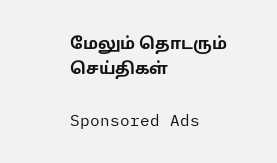மேலும் தொடரும் செய்திகள்

Sponsored Ads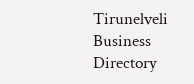Tirunelveli Business Directory